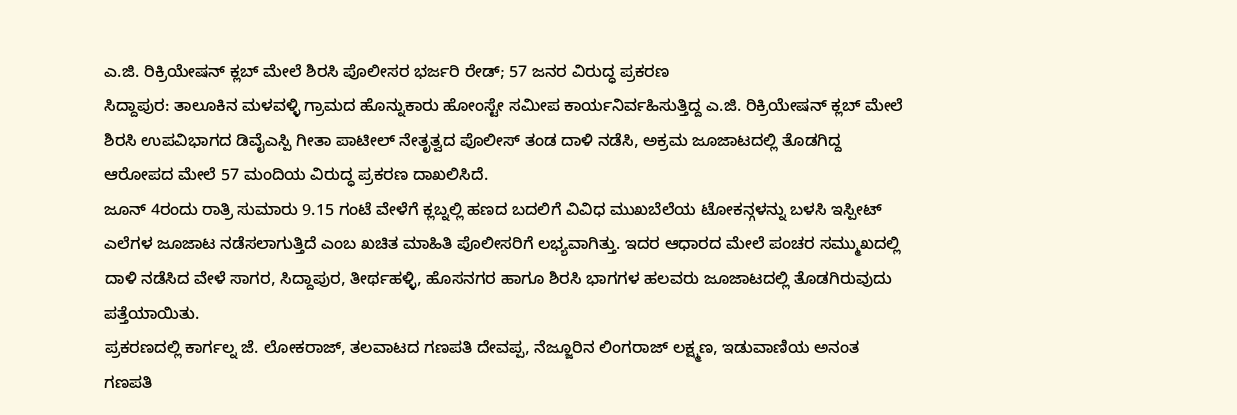ಎ.ಜಿ. ರಿಕ್ರಿಯೇಷನ್ ಕ್ಲಬ್ ಮೇಲೆ ಶಿರಸಿ ಪೊಲೀಸರ ಭರ್ಜರಿ ರೇಡ್; 57 ಜನರ ವಿರುದ್ಧ ಪ್ರಕರಣ
ಸಿದ್ದಾಪುರ: ತಾಲೂಕಿನ ಮಳವಳ್ಳಿ ಗ್ರಾಮದ ಹೊನ್ನುಕಾರು ಹೋಂಸ್ಟೇ ಸಮೀಪ ಕಾರ್ಯನಿರ್ವಹಿಸುತ್ತಿದ್ದ ಎ.ಜಿ. ರಿಕ್ರಿಯೇಷನ್ ಕ್ಲಬ್ ಮೇಲೆ ಶಿರಸಿ ಉಪವಿಭಾಗದ ಡಿವೈಎಸ್ಪಿ ಗೀತಾ ಪಾಟೀಲ್ ನೇತೃತ್ವದ ಪೊಲೀಸ್ ತಂಡ ದಾಳಿ ನಡೆಸಿ, ಅಕ್ರಮ ಜೂಜಾಟದಲ್ಲಿ ತೊಡಗಿದ್ದ ಆರೋಪದ ಮೇಲೆ 57 ಮಂದಿಯ ವಿರುದ್ಧ ಪ್ರಕರಣ ದಾಖಲಿಸಿದೆ.
ಜೂನ್ 4ರಂದು ರಾತ್ರಿ ಸುಮಾರು 9.15 ಗಂಟೆ ವೇಳೆಗೆ ಕ್ಲಬ್ನಲ್ಲಿ ಹಣದ ಬದಲಿಗೆ ವಿವಿಧ ಮುಖಬೆಲೆಯ ಟೋಕನ್ಗಳನ್ನು ಬಳಸಿ ಇಸ್ಪೀಟ್ ಎಲೆಗಳ ಜೂಜಾಟ ನಡೆಸಲಾಗುತ್ತಿದೆ ಎಂಬ ಖಚಿತ ಮಾಹಿತಿ ಪೊಲೀಸರಿಗೆ ಲಭ್ಯವಾಗಿತ್ತು. ಇದರ ಆಧಾರದ ಮೇಲೆ ಪಂಚರ ಸಮ್ಮುಖದಲ್ಲಿ ದಾಳಿ ನಡೆಸಿದ ವೇಳೆ ಸಾಗರ, ಸಿದ್ದಾಪುರ, ತೀರ್ಥಹಳ್ಳಿ, ಹೊಸನಗರ ಹಾಗೂ ಶಿರಸಿ ಭಾಗಗಳ ಹಲವರು ಜೂಜಾಟದಲ್ಲಿ ತೊಡಗಿರುವುದು ಪತ್ತೆಯಾಯಿತು.
ಪ್ರಕರಣದಲ್ಲಿ ಕಾರ್ಗಲ್ನ ಜೆ. ಲೋಕರಾಜ್, ತಲವಾಟದ ಗಣಪತಿ ದೇವಪ್ಪ, ನೆಜ್ಜೂರಿನ ಲಿಂಗರಾಜ್ ಲಕ್ಷ್ಮಣ, ಇಡುವಾಣಿಯ ಅನಂತ ಗಣಪತಿ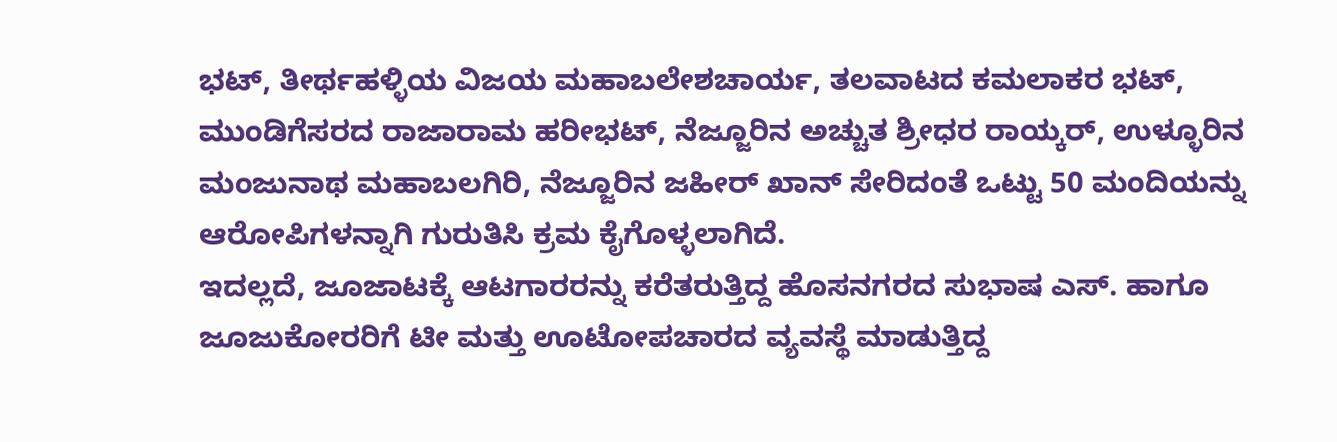ಭಟ್, ತೀರ್ಥಹಳ್ಳಿಯ ವಿಜಯ ಮಹಾಬಲೇಶಚಾರ್ಯ, ತಲವಾಟದ ಕಮಲಾಕರ ಭಟ್, ಮುಂಡಿಗೆಸರದ ರಾಜಾರಾಮ ಹರೀಭಟ್, ನೆಜ್ಜೂರಿನ ಅಚ್ಚುತ ಶ್ರೀಧರ ರಾಯ್ಕರ್, ಉಳ್ಳೂರಿನ ಮಂಜುನಾಥ ಮಹಾಬಲಗಿರಿ, ನೆಜ್ಜೂರಿನ ಜಹೀರ್ ಖಾನ್ ಸೇರಿದಂತೆ ಒಟ್ಟು 50 ಮಂದಿಯನ್ನು ಆರೋಪಿಗಳನ್ನಾಗಿ ಗುರುತಿಸಿ ಕ್ರಮ ಕೈಗೊಳ್ಳಲಾಗಿದೆ.
ಇದಲ್ಲದೆ, ಜೂಜಾಟಕ್ಕೆ ಆಟಗಾರರನ್ನು ಕರೆತರುತ್ತಿದ್ದ ಹೊಸನಗರದ ಸುಭಾಷ ಎಸ್. ಹಾಗೂ ಜೂಜುಕೋರರಿಗೆ ಟೀ ಮತ್ತು ಊಟೋಪಚಾರದ ವ್ಯವಸ್ಥೆ ಮಾಡುತ್ತಿದ್ದ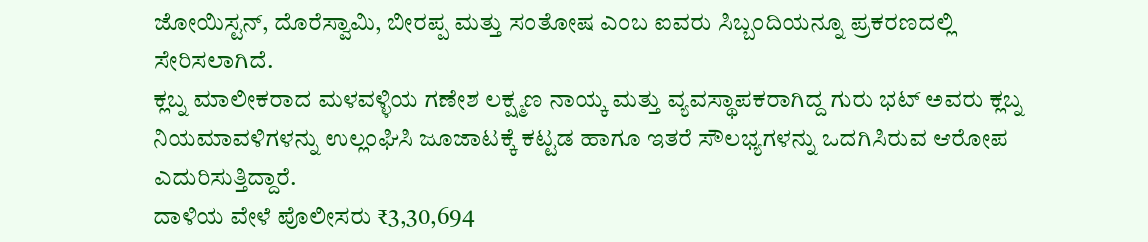ಜೋಯಿಸ್ಟನ್, ದೊರೆಸ್ವಾಮಿ, ಬೀರಪ್ಪ ಮತ್ತು ಸಂತೋಷ ಎಂಬ ಐವರು ಸಿಬ್ಬಂದಿಯನ್ನೂ ಪ್ರಕರಣದಲ್ಲಿ ಸೇರಿಸಲಾಗಿದೆ.
ಕ್ಲಬ್ನ ಮಾಲೀಕರಾದ ಮಳವಳ್ಳಿಯ ಗಣೇಶ ಲಕ್ಷ್ಮಣ ನಾಯ್ಕ ಮತ್ತು ವ್ಯವಸ್ಥಾಪಕರಾಗಿದ್ದ ಗುರು ಭಟ್ ಅವರು ಕ್ಲಬ್ನ ನಿಯಮಾವಳಿಗಳನ್ನು ಉಲ್ಲಂಘಿಸಿ ಜೂಜಾಟಕ್ಕೆ ಕಟ್ಟಡ ಹಾಗೂ ಇತರೆ ಸೌಲಭ್ಯಗಳನ್ನು ಒದಗಿಸಿರುವ ಆರೋಪ ಎದುರಿಸುತ್ತಿದ್ದಾರೆ.
ದಾಳಿಯ ವೇಳೆ ಪೊಲೀಸರು ₹3,30,694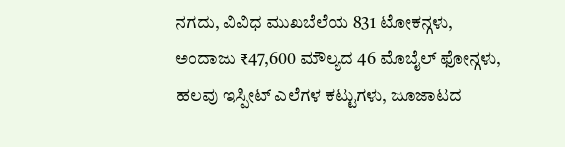ನಗದು, ವಿವಿಧ ಮುಖಬೆಲೆಯ 831 ಟೋಕನ್ಗಳು, ಅಂದಾಜು ₹47,600 ಮೌಲ್ಯದ 46 ಮೊಬೈಲ್ ಫೋನ್ಗಳು, ಹಲವು ಇಸ್ಪೀಟ್ ಎಲೆಗಳ ಕಟ್ಟುಗಳು, ಜೂಜಾಟದ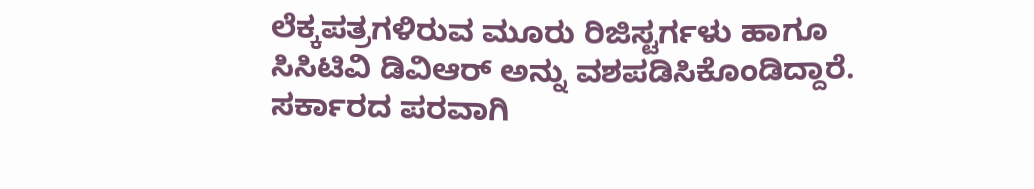ಲೆಕ್ಕಪತ್ರಗಳಿರುವ ಮೂರು ರಿಜಿಸ್ಟರ್ಗಳು ಹಾಗೂ ಸಿಸಿಟಿವಿ ಡಿವಿಆರ್ ಅನ್ನು ವಶಪಡಿಸಿಕೊಂಡಿದ್ದಾರೆ.
ಸರ್ಕಾರದ ಪರವಾಗಿ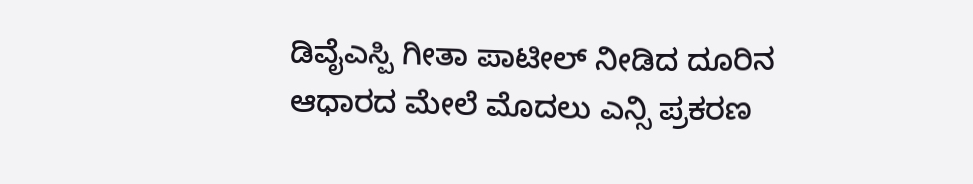ಡಿವೈಎಸ್ಪಿ ಗೀತಾ ಪಾಟೀಲ್ ನೀಡಿದ ದೂರಿನ ಆಧಾರದ ಮೇಲೆ ಮೊದಲು ಎನ್ಸಿ ಪ್ರಕರಣ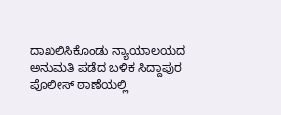ದಾಖಲಿಸಿಕೊಂಡು ನ್ಯಾಯಾಲಯದ ಅನುಮತಿ ಪಡೆದ ಬಳಿಕ ಸಿದ್ದಾಪುರ ಪೊಲೀಸ್ ಠಾಣೆಯಲ್ಲಿ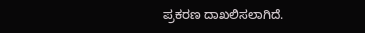ಪ್ರಕರಣ ದಾಖಲಿಸಲಾಗಿದೆ.